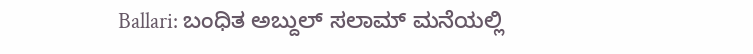Ballari: ಬಂಧಿತ ಅಬ್ದುಲ್ ಸಲಾಮ್ ಮನೆಯಲ್ಲಿ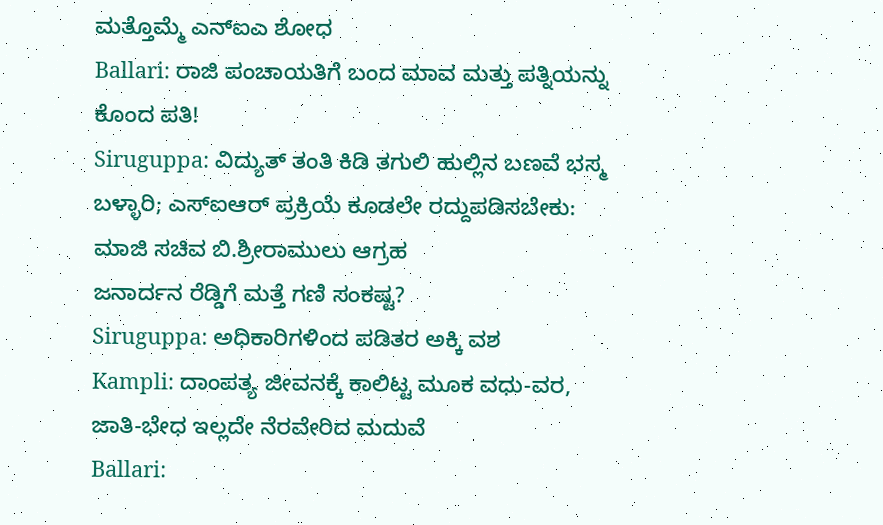ಮತ್ತೊಮ್ಮೆ ಎನ್ಐಎ ಶೋಧ
Ballari: ರಾಜಿ ಪಂಚಾಯತಿಗೆ ಬಂದ ಮಾವ ಮತ್ತು ಪತ್ನಿಯನ್ನು ಕೊಂದ ಪತಿ!
Siruguppa: ವಿದ್ಯುತ್ ತಂತಿ ಕಿಡಿ ತಗುಲಿ ಹುಲ್ಲಿನ ಬಣವೆ ಭಸ್ಮ
ಬಳ್ಳಾರಿ; ಎಸ್ಐಆರ್ ಪ್ರಕ್ರಿಯೆ ಕೂಡಲೇ ರದ್ದುಪಡಿಸಬೇಕು: ಮಾಜಿ ಸಚಿವ ಬಿ.ಶ್ರೀರಾಮುಲು ಆಗ್ರಹ
ಜನಾರ್ದನ ರೆಡ್ಡಿಗೆ ಮತ್ತೆ ಗಣಿ ಸಂಕಷ್ಟ?
Siruguppa: ಅಧಿಕಾರಿಗಳಿಂದ ಪಡಿತರ ಅಕ್ಕಿ ವಶ
Kampli: ದಾಂಪತ್ಯ ಜೀವನಕ್ಕೆ ಕಾಲಿಟ್ಟ ಮೂಕ ವಧು-ವರ, ಜಾತಿ-ಭೇಧ ಇಲ್ಲದೇ ನೆರವೇರಿದ ಮದುವೆ
Ballari: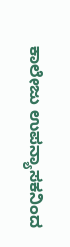ಕಾಲೇಜು ಉಪನ್ಯಾಸಕನಿಂದ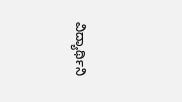ವಿದ್ಯಾರ್ಥಿನಿ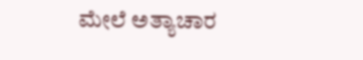ಮೇಲೆ ಅತ್ಯಾಚಾರ